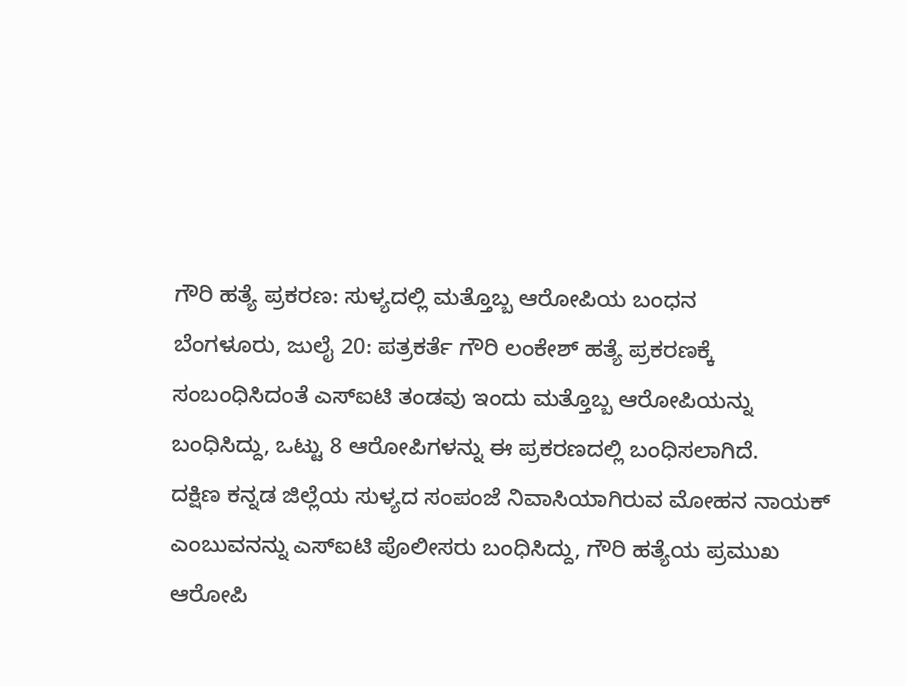ಗೌರಿ ಹತ್ಯೆ ಪ್ರಕರಣ: ಸುಳ್ಯದಲ್ಲಿ ಮತ್ತೊಬ್ಬ ಆರೋಪಿಯ ಬಂಧನ
ಬೆಂಗಳೂರು, ಜುಲೈ 20: ಪತ್ರಕರ್ತೆ ಗೌರಿ ಲಂಕೇಶ್ ಹತ್ಯೆ ಪ್ರಕರಣಕ್ಕೆ ಸಂಬಂಧಿಸಿದಂತೆ ಎಸ್ಐಟಿ ತಂಡವು ಇಂದು ಮತ್ತೊಬ್ಬ ಆರೋಪಿಯನ್ನು ಬಂಧಿಸಿದ್ದು, ಒಟ್ಟು 8 ಆರೋಪಿಗಳನ್ನು ಈ ಪ್ರಕರಣದಲ್ಲಿ ಬಂಧಿಸಲಾಗಿದೆ.
ದಕ್ಷಿಣ ಕನ್ನಡ ಜಿಲ್ಲೆಯ ಸುಳ್ಯದ ಸಂಪಂಜೆ ನಿವಾಸಿಯಾಗಿರುವ ಮೋಹನ ನಾಯಕ್ ಎಂಬುವನನ್ನು ಎಸ್ಐಟಿ ಪೊಲೀಸರು ಬಂಧಿಸಿದ್ದು, ಗೌರಿ ಹತ್ಯೆಯ ಪ್ರಮುಖ ಆರೋಪಿ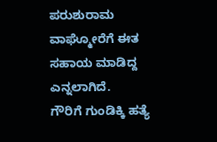ಪರುಶುರಾಮ ವಾಘ್ಮೋರೆಗೆ ಈತ ಸಹಾಯ ಮಾಡಿದ್ದ ಎನ್ನಲಾಗಿದೆ.
ಗೌರಿಗೆ ಗುಂಡಿಕ್ಕಿ ಹತ್ಯೆ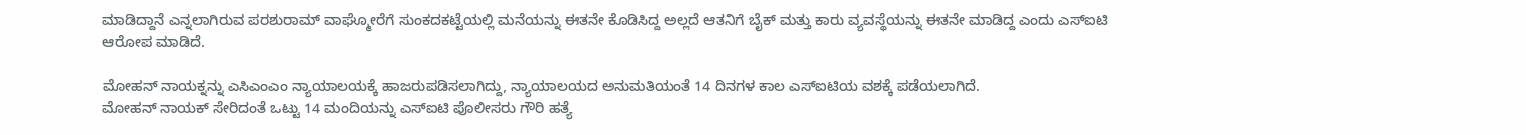ಮಾಡಿದ್ದಾನೆ ಎನ್ನಲಾಗಿರುವ ಪರಶುರಾಮ್ ವಾಘ್ಮೋರೆಗೆ ಸುಂಕದಕಟ್ಟೆಯಲ್ಲಿ ಮನೆಯನ್ನು ಈತನೇ ಕೊಡಿಸಿದ್ದ ಅಲ್ಲದೆ ಆತನಿಗೆ ಬೈಕ್ ಮತ್ತು ಕಾರು ವ್ಯವಸ್ಥೆಯನ್ನು ಈತನೇ ಮಾಡಿದ್ದ ಎಂದು ಎಸ್ಐಟಿ ಆರೋಪ ಮಾಡಿದೆ.

ಮೋಹನ್ ನಾಯಕ್ನನ್ನು ಎಸಿಎಂಎಂ ನ್ಯಾಯಾಲಯಕ್ಕೆ ಹಾಜರುಪಡಿಸಲಾಗಿದ್ದು, ನ್ಯಾಯಾಲಯದ ಅನುಮತಿಯಂತೆ 14 ದಿನಗಳ ಕಾಲ ಎಸ್ಐಟಿಯ ವಶಕ್ಕೆ ಪಡೆಯಲಾಗಿದೆ.
ಮೋಹನ್ ನಾಯಕ್ ಸೇರಿದಂತೆ ಒಟ್ಟು 14 ಮಂದಿಯನ್ನು ಎಸ್ಐಟಿ ಪೊಲೀಸರು ಗೌರಿ ಹತ್ಯೆ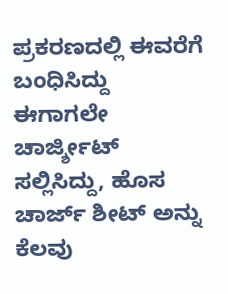ಪ್ರಕರಣದಲ್ಲಿ ಈವರೆಗೆ ಬಂಧಿಸಿದ್ದು ಈಗಾಗಲೇ ಚಾರ್ಜ್ಶೀಟ್ ಸಲ್ಲಿಸಿದ್ದು, ಹೊಸ ಚಾರ್ಜ್ ಶೀಟ್ ಅನ್ನು ಕೆಲವು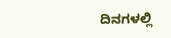ದಿನಗಳಲ್ಲಿ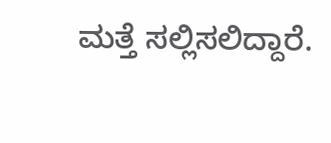ಮತ್ತೆ ಸಲ್ಲಿಸಲಿದ್ದಾರೆ.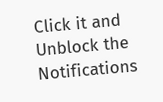Click it and Unblock the Notifications